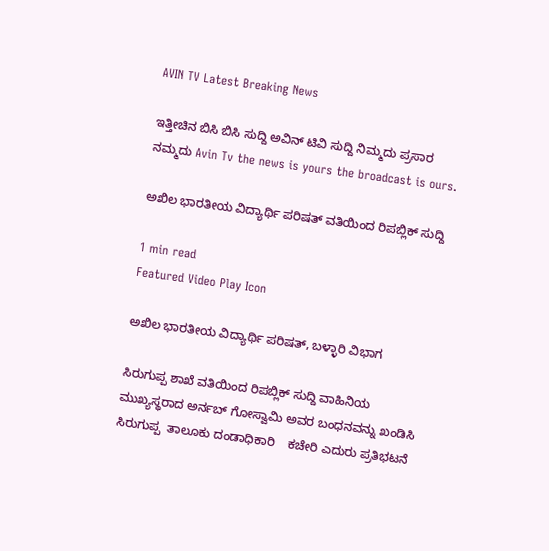AVIN TV Latest Breaking News

ಇತ್ತೀಚಿನ ಬಿಸಿ ಬಿಸಿ ಸುದ್ದಿ ಅವಿನ್ ಟಿವಿ ಸುದ್ದಿ ನಿಮ್ಮದು ಪ್ರಸಾರ ನಮ್ಮದು Avin Tv the news is yours the broadcast is ours.

ಅಖಿಲ ಭಾರತೀಯ ವಿದ್ಯಾರ್ಥಿ ಪರಿಷತ್ ವತಿಯಿಂದ ರಿಪಬ್ಲಿಕ್ ಸುದ್ದಿ

1 min read
Featured Video Play Icon

ಅಖಿಲ ಭಾರತೀಯ ವಿದ್ಯಾರ್ಥಿ ಪರಿಷತ್, ಬಳ್ಳಾರಿ ವಿಭಾಗ

ಸಿರುಗುಪ್ಪ ಶಾಖೆ ವತಿಯಿಂದ ರಿಪಬ್ಲಿಕ್ ಸುದ್ದಿ ವಾಹಿನಿಯ ಮುಖ್ಯಸ್ಥರಾದ ಅರ್ನಬ್ ಗೋಸ್ವಾಮಿ ಅವರ ಬಂಧನವನ್ನು ಖಂಡಿಸಿ ಸಿರುಗುಪ್ಪ  ತಾಲೂಕು ದಂಡಾಧಿಕಾರಿ    ಕಚೇರಿ ಎದುರು ಪ್ರತಿಭಟನೆ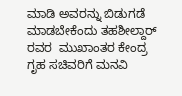ಮಾಡಿ ಅವರನ್ನು ಬಿಡುಗಡೆ ಮಾಡಬೇಕೆಂದು ತಹಶೀಲ್ದಾರ್ ರವರ  ಮುಖಾಂತರ ಕೇಂದ್ರ ಗೃಹ ಸಚಿವರಿಗೆ ಮನವಿ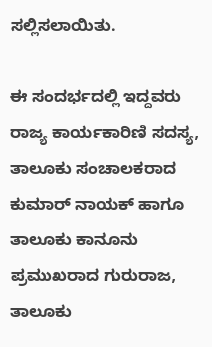ಸಲ್ಲಿಸಲಾಯಿತು.

ಈ ಸಂದರ್ಭದಲ್ಲಿ ಇದ್ದವರು ರಾಜ್ಯ ಕಾರ್ಯಕಾರಿಣಿ ಸದಸ್ಯ, ತಾಲೂಕು ಸಂಚಾಲಕರಾದ ಕುಮಾರ್ ನಾಯಕ್ ಹಾಗೂ ತಾಲೂಕು ಕಾನೂನು ಪ್ರಮುಖರಾದ ಗುರುರಾಜ, ತಾಲೂಕು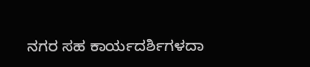ನಗರ ಸಹ ಕಾರ್ಯದರ್ಶಿಗಳದಾ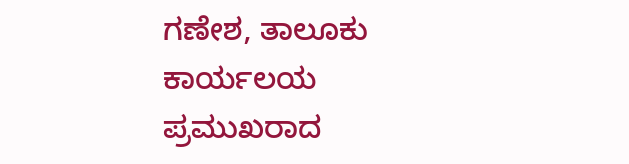ಗಣೇಶ, ತಾಲೂಕು ಕಾರ್ಯಲಯ ಪ್ರಮುಖರಾದ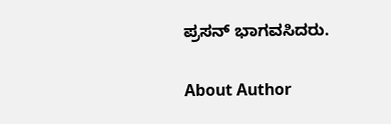ಪ್ರಸನ್ ಭಾಗವಸಿದರು.

About Author